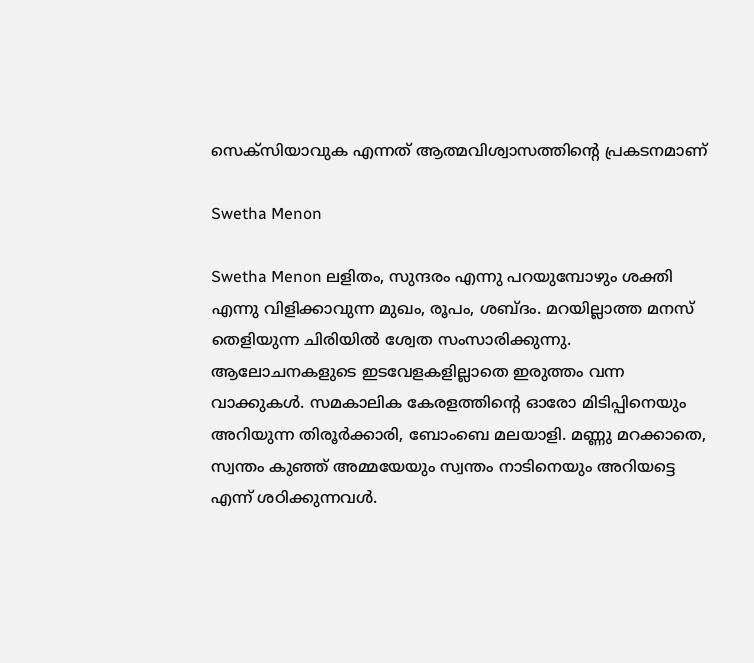സെക്‌സിയാവുക എന്നത് ആത്മവിശ്വാസത്തിന്റെ പ്രകടനമാണ്

Swetha Menon

Swetha Menon ലളിതം, സുന്ദരം എന്നു പറയുമ്പോഴും ശക്തി എന്നു വിളിക്കാവുന്ന മുഖം, രൂപം, ശബ്ദം. മറയില്ലാത്ത മനസ് തെളിയുന്ന ചിരിയില്‍ ശ്വേത സംസാരിക്കുന്നു. ആലോചനകളുടെ ഇടവേളകളില്ലാതെ ഇരുത്തം വന്ന വാക്കുകള്‍. സമകാലിക കേരളത്തിന്റെ ഓരോ മിടിപ്പിനെയും അറിയുന്ന തിരൂര്‍ക്കാരി, ബോംബെ മലയാളി. മണ്ണു മറക്കാതെ, സ്വന്തം കുഞ്ഞ് അമ്മയേയും സ്വന്തം നാടിനെയും അറിയട്ടെ എന്ന് ശഠിക്കുന്നവള്‍.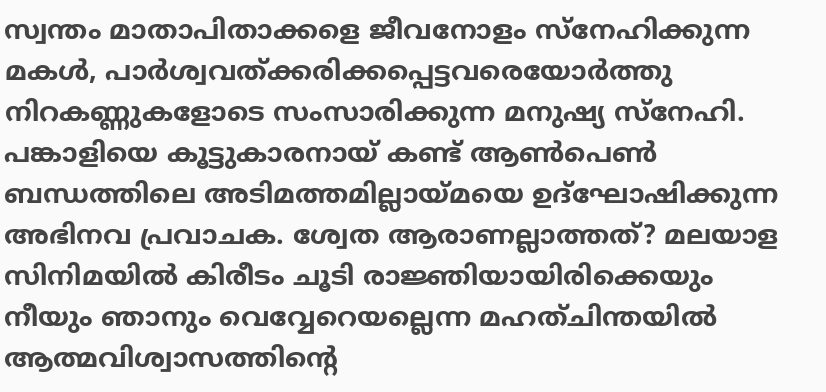സ്വന്തം മാതാപിതാക്കളെ ജീവനോളം സ്‌നേഹിക്കുന്ന മകള്‍, പാര്‍ശ്വവത്ക്കരിക്കപ്പെട്ടവരെയോര്‍ത്തു നിറകണ്ണുകളോടെ സംസാരിക്കുന്ന മനുഷ്യ സ്‌നേഹി. പങ്കാളിയെ കൂട്ടുകാരനായ് കണ്ട് ആണ്‍പെണ്‍ ബന്ധത്തിലെ അടിമത്തമില്ലായ്മയെ ഉദ്‌ഘോഷിക്കുന്ന അഭിനവ പ്രവാചക. ശ്വേത ആരാണല്ലാത്തത്? മലയാള സിനിമയില്‍ കിരീടം ചൂടി രാജ്ഞിയായിരിക്കെയും നീയും ഞാനും വെവ്വേറെയല്ലെന്ന മഹത്ചിന്തയില്‍ ആത്മവിശ്വാസത്തിന്റെ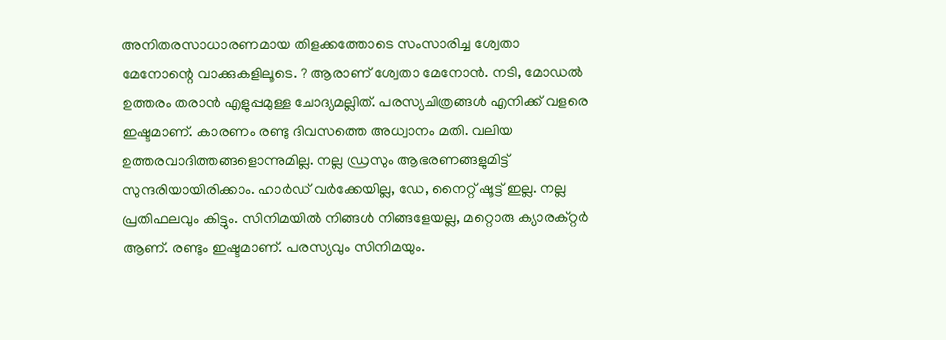അനിതരസാധാരണമായ തിളക്കത്തോടെ സംസാരിച്ച ശ്വേതാ മേനോന്റെ വാക്കുകളിലൂടെ. ? ആരാണ് ശ്വേതാ മേനോന്‍. നടി, മോഡല്‍ ഉത്തരം തരാന്‍ എളുപ്പമുള്ള ചോദ്യമല്ലിത്. പരസ്യചിത്രങ്ങള്‍ എനിക്ക് വളരെ ഇഷ്ടമാണ്. കാരണം രണ്ടു ദിവസത്തെ അധ്വാനം മതി. വലിയ ഉത്തരവാദിത്തങ്ങളൊന്നുമില്ല. നല്ല ഡ്രസും ആഭരണങ്ങളുമിട്ട് സുന്ദരിയായിരിക്കാം. ഹാര്‍ഡ് വര്‍ക്കേയില്ല, ഡേ, നൈറ്റ് ഷൂട്ട് ഇല്ല. നല്ല പ്രതിഫലവും കിട്ടും. സിനിമയില്‍ നിങ്ങള്‍ നിങ്ങളേയല്ല, മറ്റൊരു ക്യാരക്റ്റര്‍ ആണ്. രണ്ടും ഇഷ്ടമാണ്. പരസ്യവും സിനിമയും.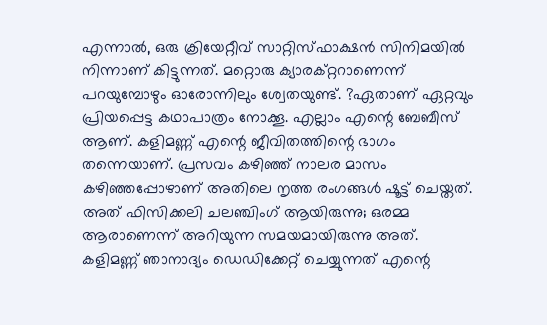എന്നാല്‍, ഒരു ക്രിയേറ്റീവ് സാറ്റിസ്ഫാക്ഷന്‍ സിനിമയില്‍ നിന്നാണ് കിട്ടുന്നത്. മറ്റൊരു ക്യാരക്റ്ററാണെന്ന് പറയുമ്പോഴും ഓരോന്നിലും ശ്വേതയുണ്ട്. ?ഏതാണ് ഏറ്റവും പ്രിയപ്പെട്ട കഥാപാത്രം നോക്കൂ. എല്ലാം എന്റെ ബേബീസ് ആണ്. കളിമണ്ണ് എന്റെ ജീവിതത്തിന്റെ ഭാഗം തന്നെയാണ്. പ്രസവം കഴിഞ്ഞ് നാലര മാസം കഴിഞ്ഞപ്പോഴാണ് അതിലെ നൃത്ത രംഗങ്ങള്‍ ഷൂട്ട് ചെയ്തത്. അത് ഫിസിക്കലി ചലഞ്ചിംഗ് ആയിരുന്നു; ഒരമ്മ ആരാണെന്ന് അറിയുന്ന സമയമായിരുന്നു അത്. കളിമണ്ണ് ഞാനാദ്യം ഡെഡിക്കേറ്റ് ചെയ്യുന്നത് എന്റെ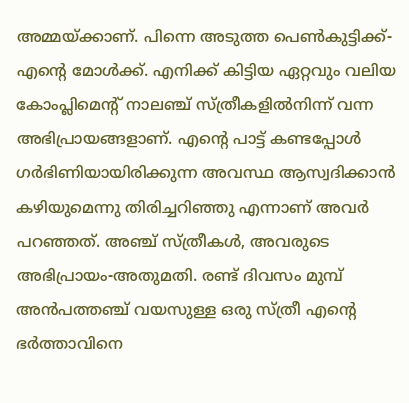അമ്മയ്ക്കാണ്. പിന്നെ അടുത്ത പെണ്‍കുട്ടിക്ക്-എന്റെ മോള്‍ക്ക്. എനിക്ക് കിട്ടിയ ഏറ്റവും വലിയ കോംപ്ലിമെന്റ് നാലഞ്ച് സ്ത്രീകളില്‍നിന്ന് വന്ന അഭിപ്രായങ്ങളാണ്. എന്റെ പാട്ട് കണ്ടപ്പോള്‍ ഗര്‍ഭിണിയായിരിക്കുന്ന അവസ്ഥ ആസ്വദിക്കാന്‍ കഴിയുമെന്നു തിരിച്ചറിഞ്ഞു എന്നാണ് അവര്‍ പറഞ്ഞത്. അഞ്ച് സ്ത്രീകള്‍, അവരുടെ അഭിപ്രായം-അതുമതി. രണ്ട് ദിവസം മുമ്പ് അന്‍പത്തഞ്ച് വയസുള്ള ഒരു സ്ത്രീ എന്റെ ഭര്‍ത്താവിനെ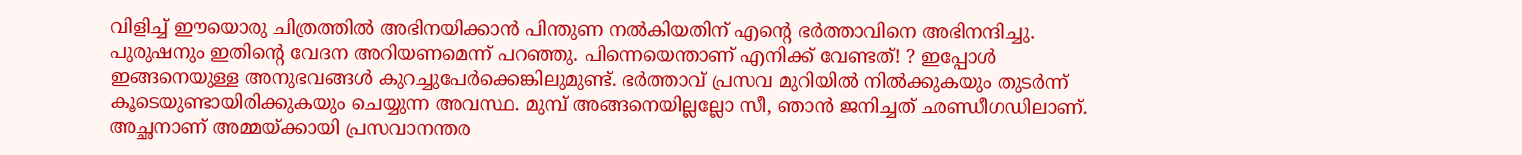വിളിച്ച് ഈയൊരു ചിത്രത്തില്‍ അഭിനയിക്കാന്‍ പിന്തുണ നല്‍കിയതിന് എന്റെ ഭര്‍ത്താവിനെ അഭിനന്ദിച്ചു. പുരുഷനും ഇതിന്റെ വേദന അറിയണമെന്ന് പറഞ്ഞു. പിന്നെയെന്താണ് എനിക്ക് വേണ്ടത്! ? ഇപ്പോള്‍ ഇങ്ങനെയുള്ള അനുഭവങ്ങള്‍ കുറച്ചുപേര്‍ക്കെങ്കിലുമുണ്ട്. ഭര്‍ത്താവ് പ്രസവ മുറിയില്‍ നില്‍ക്കുകയും തുടര്‍ന്ന് കൂടെയുണ്ടായിരിക്കുകയും ചെയ്യുന്ന അവസ്ഥ. മുമ്പ് അങ്ങനെയില്ലല്ലോ സീ, ഞാന്‍ ജനിച്ചത് ഛണ്ഡീഗഡിലാണ്. അച്ഛനാണ് അമ്മയ്ക്കായി പ്രസവാനന്തര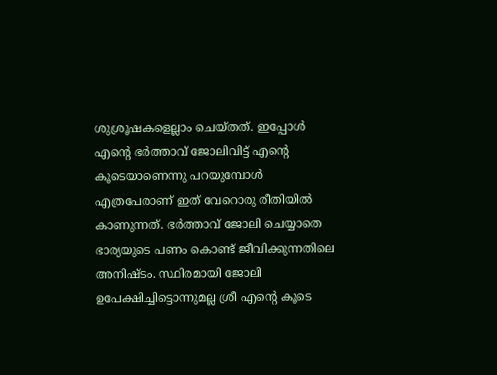ശുശ്രൂഷകളെല്ലാം ചെയ്തത്. ഇപ്പോള്‍ എന്റെ ഭര്‍ത്താവ് ജോലിവിട്ട് എന്റെ കൂടെയാണെന്നു പറയുമ്പോള്‍ എത്രപേരാണ് ഇത് വേറൊരു രീതിയില്‍ കാണുന്നത്. ഭര്‍ത്താവ് ജോലി ചെയ്യാതെ ഭാര്യയുടെ പണം കൊണ്ട് ജീവിക്കുന്നതിലെ അനിഷ്ടം. സ്ഥിരമായി ജോലി ഉപേക്ഷിച്ചിട്ടൊന്നുമല്ല ശ്രീ എന്റെ കൂടെ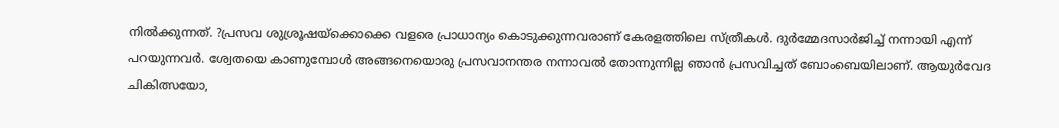നില്‍ക്കുന്നത്. ?പ്രസവ ശുശ്രൂഷയ്‌ക്കൊക്കെ വളരെ പ്രാധാന്യം കൊടുക്കുന്നവരാണ് കേരളത്തിലെ സ്ത്രീകള്‍. ദുര്‍മ്മേദസാര്‍ജിച്ച് നന്നായി എന്ന് പറയുന്നവര്‍. ശ്വേതയെ കാണുമ്പോള്‍ അങ്ങനെയൊരു പ്രസവാനന്തര നന്നാവല്‍ തോന്നുന്നില്ല ഞാന്‍ പ്രസവിച്ചത് ബോംബെയിലാണ്. ആയുര്‍വേദ ചികിത്സയോ,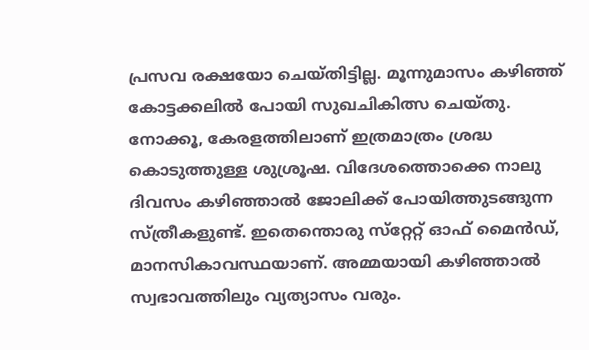പ്രസവ രക്ഷയോ ചെയ്തിട്ടില്ല. മൂന്നുമാസം കഴിഞ്ഞ് കോട്ടക്കലില്‍ പോയി സുഖചികിത്സ ചെയ്തു. നോക്കൂ, കേരളത്തിലാണ് ഇത്രമാത്രം ശ്രദ്ധ കൊടുത്തുള്ള ശുശ്രൂഷ. വിദേശത്തൊക്കെ നാലു ദിവസം കഴിഞ്ഞാല്‍ ജോലിക്ക് പോയിത്തുടങ്ങുന്ന സ്ത്രീകളുണ്ട്. ഇതെന്തൊരു സ്‌റ്റേറ്റ് ഓഫ് മൈന്‍ഡ്, മാനസികാവസ്ഥയാണ്. അമ്മയായി കഴിഞ്ഞാല്‍ സ്വഭാവത്തിലും വ്യത്യാസം വരും.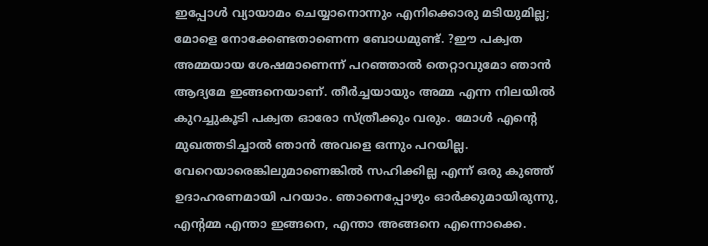ഇപ്പോള്‍ വ്യായാമം ചെയ്യാനൊന്നും എനിക്കൊരു മടിയുമില്ല; മോളെ നോക്കേണ്ടതാണെന്ന ബോധമുണ്ട്. ?ഈ പക്വത അമ്മയായ ശേഷമാണെന്ന് പറഞ്ഞാല്‍ തെറ്റാവുമോ ഞാന്‍ ആദ്യമേ ഇങ്ങനെയാണ്. തീര്‍ച്ചയായും അമ്മ എന്ന നിലയില്‍ കുറച്ചുകൂടി പക്വത ഓരോ സ്ത്രീക്കും വരും. മോള്‍ എന്റെ മുഖത്തടിച്ചാല്‍ ഞാന്‍ അവളെ ഒന്നും പറയില്ല. വേറെയാരെങ്കിലുമാണെങ്കില്‍ സഹിക്കില്ല എന്ന് ഒരു കുഞ്ഞ് ഉദാഹരണമായി പറയാം. ഞാനെപ്പോഴും ഓര്‍ക്കുമായിരുന്നു, എന്റമ്മ എന്താ ഇങ്ങനെ, എന്താ അങ്ങനെ എന്നൊക്കെ.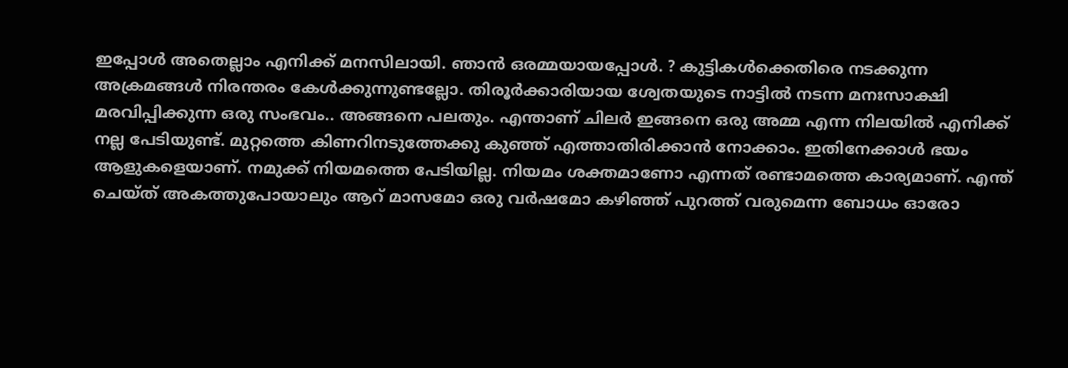ഇപ്പോള്‍ അതെല്ലാം എനിക്ക് മനസിലായി. ഞാന്‍ ഒരമ്മയായപ്പോള്‍. ? കുട്ടികള്‍ക്കെതിരെ നടക്കുന്ന അക്രമങ്ങള്‍ നിരന്തരം കേള്‍ക്കുന്നുണ്ടല്ലോ. തിരൂര്‍ക്കാരിയായ ശ്വേതയുടെ നാട്ടില്‍ നടന്ന മനഃസാക്ഷി മരവിപ്പിക്കുന്ന ഒരു സംഭവം.. അങ്ങനെ പലതും. എന്താണ് ചിലര്‍ ഇങ്ങനെ ഒരു അമ്മ എന്ന നിലയില്‍ എനിക്ക് നല്ല പേടിയുണ്ട്. മുറ്റത്തെ കിണറിനടുത്തേക്കു കുഞ്ഞ് എത്താതിരിക്കാന്‍ നോക്കാം. ഇതിനേക്കാള്‍ ഭയം ആളുകളെയാണ്. നമുക്ക് നിയമത്തെ പേടിയില്ല. നിയമം ശക്തമാണോ എന്നത് രണ്ടാമത്തെ കാര്യമാണ്. എന്ത് ചെയ്ത് അകത്തുപോയാലും ആറ് മാസമോ ഒരു വര്‍ഷമോ കഴിഞ്ഞ് പുറത്ത് വരുമെന്ന ബോധം ഓരോ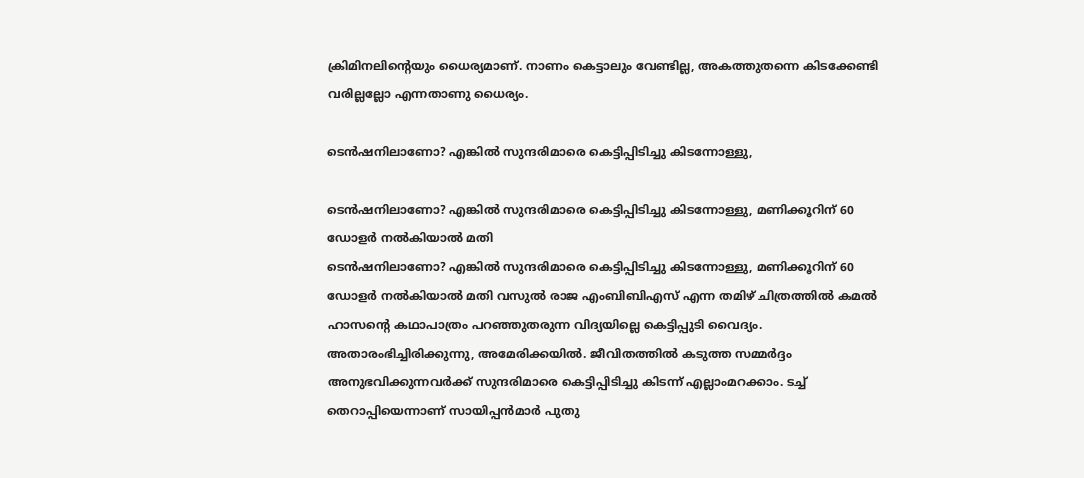ക്രിമിനലിന്റെയും ധൈര്യമാണ്. നാണം കെട്ടാലും വേണ്ടില്ല, അകത്തുതന്നെ കിടക്കേണ്ടി വരില്ലല്ലോ എന്നതാണു ധൈര്യം.

ടെന്‍ഷനിലാണോ? എങ്കില്‍ സുന്ദരിമാരെ കെട്ടിപ്പിടിച്ചു കിടന്നോള്ളു,

ടെന്‍ഷനിലാണോ? എങ്കില്‍ സുന്ദരിമാരെ കെട്ടിപ്പിടിച്ചു കിടന്നോള്ളു, മണിക്കൂറിന് 60 ഡോളര്‍ നല്‍കിയാല്‍ മതി
ടെന്‍ഷനിലാണോ? എങ്കില്‍ സുന്ദരിമാരെ കെട്ടിപ്പിടിച്ചു കിടന്നോള്ളു, മണിക്കൂറിന് 60 ഡോളര്‍ നല്‍കിയാല്‍ മതി വസുല്‍ രാജ എംബിബിഎസ് എന്ന തമിഴ് ചിത്രത്തില്‍ കമല്‍ ഹാസന്റെ കഥാപാത്രം പറഞ്ഞുതരുന്ന വിദ്യയില്ലെ കെട്ടിപ്പുടി വൈദ്യം. അതാരംഭിച്ചിരിക്കുന്നു, അമേരിക്കയില്‍. ജീവിതത്തില്‍ കടുത്ത സമ്മര്‍ദ്ദം അനുഭവിക്കുന്നവര്‍ക്ക് സുന്ദരിമാരെ കെട്ടിപ്പിടിച്ചു കിടന്ന് എല്ലാംമറക്കാം. ടച്ച് തെറാപ്പിയെന്നാണ് സായിപ്പന്‍മാര്‍ പുതു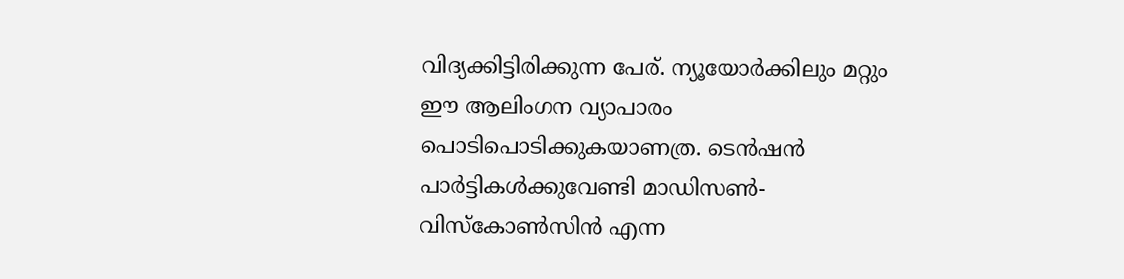വിദ്യക്കിട്ടിരിക്കുന്ന പേര്. ന്യൂയോര്‍ക്കിലും മറ്റും ഈ ആലിംഗന വ്യാപാരം പൊടിപൊടിക്കുകയാണത്ര. ടെന്‍ഷന്‍ പാര്‍ട്ടികള്‍ക്കുവേണ്ടി മാഡിസണ്‍- വിസ്‌കോണ്‍സിന്‍ എന്ന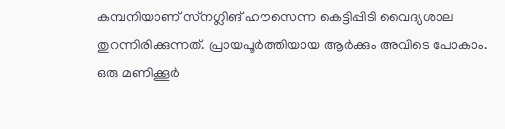കമ്പനിയാണ് സ്‌നഗ്ലിങ് ഹൗസെന്ന കെട്ടിപ്പിടി വൈദ്യശാല തുറന്നിരിക്കുന്നത്. പ്രായപൂര്‍ത്തിയായ ആര്‍ക്കും അവിടെ പോകാം. ഒരു മണിക്കൂര്‍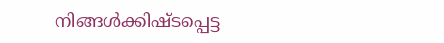നിങ്ങള്‍ക്കിഷ്ടപ്പെട്ട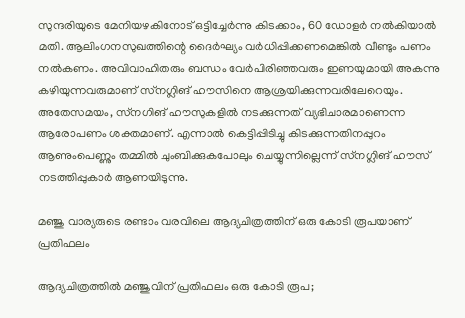സുന്ദരിയുടെ മേനിയഴകിനോട് ഒട്ടിച്ചേര്‍ന്നു കിടക്കാം, 60 ഡോളര്‍ നല്‍കിയാല്‍ മതി. ആലിംഗനസുഖത്തിന്റെ ദൈര്‍ഘ്യം വര്‍ധിപ്പിക്കണമെങ്കില്‍ വീണ്ടും പണം നല്‍കണം. അവിവാഹിതരും ബന്ധം വേര്‍പിരിഞ്ഞവരും ഇണയുമായി അകന്നു കഴിയുന്നവരുമാണ് സ്‌നഗ്ലിങ് ഹൗസിനെ ആശ്രയിക്കുന്നവരിലേറെയും. അതേസമയം, സ്‌നഗിങ് ഹൗസുകളില്‍ നടക്കുന്നത് വ്യഭിചാരമാണെന്ന ആരോപണം ശക്തമാണ്. എന്നാല്‍ കെട്ടിപ്പിടിച്ചു കിടക്കുന്നതിനപ്പുറം ആണുംപെണ്ണും തമ്മില്‍ ചുംബിക്കുകപോലും ചെയ്യുന്നില്ലെന്ന് സ്‌നഗ്ലിങ് ഹൗസ് നടത്തിപ്പുകാര്‍ ആണയിടുന്നു.

മഞ്ജു വാര്യരുടെ രണ്ടാം വരവിലെ ആദ്യചിത്രത്തിന് ഒരു കോടി രൂപയാണ് പ്രതിഫലം

ആദ്യചിത്രത്തില്‍ മഞ്ജുവിന് പ്രതിഫലം ഒരു കോടി രൂപ;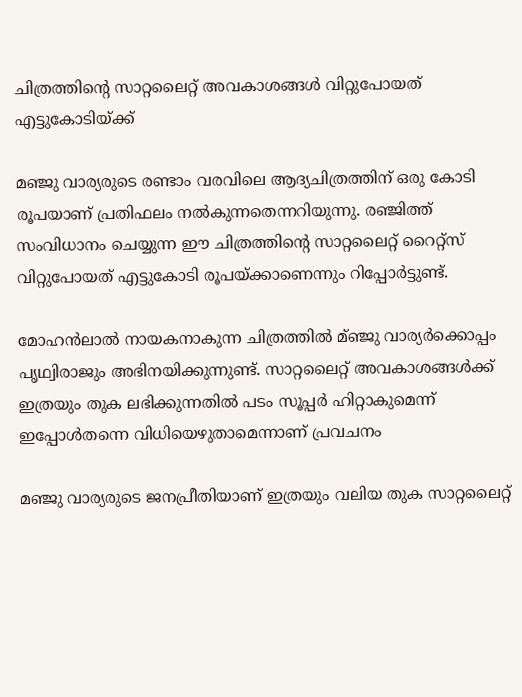ചിത്രത്തിന്റെ സാറ്റലൈറ്റ് അവകാശങ്ങള്‍ വിറ്റുപോയത് എട്ടുകോടിയ്ക്ക്

മഞ്ജു വാര്യരുടെ രണ്ടാം വരവിലെ ആദ്യചിത്രത്തിന് ഒരു കോടി രൂപയാണ് പ്രതിഫലം നല്‍കുന്നതെന്നറിയുന്നു. രഞ്ജിത്ത് സംവിധാനം ചെയ്യുന്ന ഈ ചിത്രത്തിന്റെ സാറ്റലൈറ്റ് റൈറ്റ്‌സ് വിറ്റുപോയത് എട്ടുകോടി രൂപയ്ക്കാണെന്നും റിപ്പോര്‍ട്ടുണ്ട്.

മോഹന്‍ലാല്‍ നായകനാകുന്ന ചിത്രത്തില്‍ മ്ഞ്ജു വാര്യര്‍ക്കൊപ്പം പൃഥ്വിരാജും അഭിനയിക്കുന്നുണ്ട്. സാറ്റലൈറ്റ് അവകാശങ്ങള്‍ക്ക് ഇത്രയും തുക ലഭിക്കുന്നതില്‍ പടം സൂപ്പര്‍ ഹിറ്റാകുമെന്ന് ഇപ്പോള്‍തന്നെ വിധിയെഴുതാമെന്നാണ് പ്രവചനം

മഞ്ജു വാര്യരുടെ ജനപ്രീതിയാണ് ഇത്രയും വലിയ തുക സാറ്റലൈറ്റ്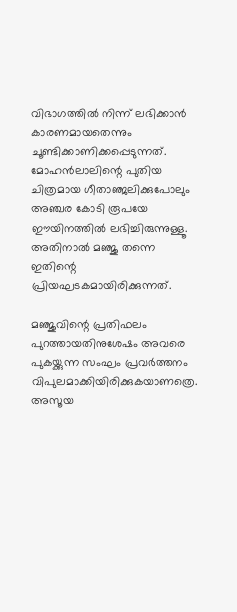വിഭാഗത്തില്‍ നിന്ന് ലഭിക്കാന്‍ കാരണമായതെന്നും ചൂണ്ടിക്കാണിക്കപ്പെടുന്നത്. മോഹന്‍ലാലിന്റെ പുതിയ ചിത്രമായ ഗീതാഞ്ജലിക്കുപോലും അഞ്ചര കോടി രൂപയേ ഈയിനത്തില്‍ ലഭിച്ചിരുന്നുള്ളൂ. അതിനാല്‍ മഞ്ജു തന്നെ ഇതിന്റെ പ്രിയഘടകമായിരിക്കുന്നത്.

മഞ്ജുവിന്റെ പ്രതിഫലം പുറത്തായതിനുശേഷം അവരെ പുകയ്ക്കുന്ന സംഘം പ്രവര്‍ത്തനം വിപുലമാക്കിയിരിക്കുകയാണത്രെ. അസൂയ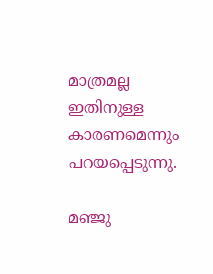മാത്രമല്ല ഇതിനുള്ള കാരണമെന്നും പറയപ്പെടുന്നു.

മഞ്ജു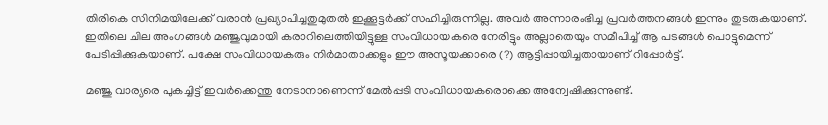തിരികെ സിനിമയിലേക്ക് വരാന്‍ പ്രഖ്യാപിച്ചതുമുതല്‍ ഇക്കൂട്ടര്‍ക്ക് സഹിച്ചിരുന്നില്ല. അവര്‍ അന്നാരംഭിച്ച പ്രവര്‍ത്തനങ്ങള്‍ ഇന്നും തുടരുകയാണ്. ഇതിലെ ചില അംഗങ്ങള്‍ മഞ്ജുവുമായി കരാറിലെത്തിയിട്ടുള്ള സംവിധായകരെ നേരിട്ടും അല്ലാതെയും സമീപിച്ച് ആ പടങ്ങള്‍ പൊട്ടുമെന്ന് പേടിപ്പിക്കുകയാണ്. പക്ഷേ സംവിധായകരും നിര്‍മാതാക്കളും ഈ അസൂയക്കാരെ (?) ആട്ടിപ്പായിച്ചതായാണ് റിപ്പോര്‍ട്ട്.

മഞ്ജു വാര്യരെ പുകച്ചിട്ട് ഇവര്‍ക്കെന്തു നേടാനാണെന്ന് മേല്‍പ്പടി സംവിധായകരൊക്കെ അന്വേഷിക്കുന്നുണ്ട്.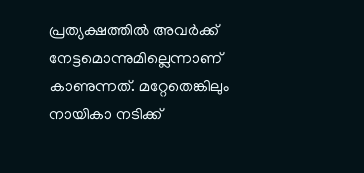പ്രത്യക്ഷത്തില്‍ അവര്‍ക്ക് നേട്ടമൊന്നുമില്ലെന്നാണ് കാണുന്നത്. മറ്റേതെങ്കിലും നായികാ നടിക്ക്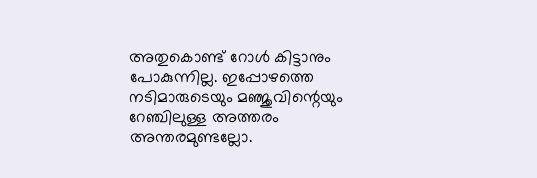അതുകൊണ്ട് റോള്‍ കിട്ടാനും പോകുന്നില്ല. ഇപ്പോഴത്തെ നടിമാരുടെയും മഞ്ജുവിന്റെയും റേഞ്ചിലുള്ള അത്തരം അന്തരമുണ്ടല്ലോ.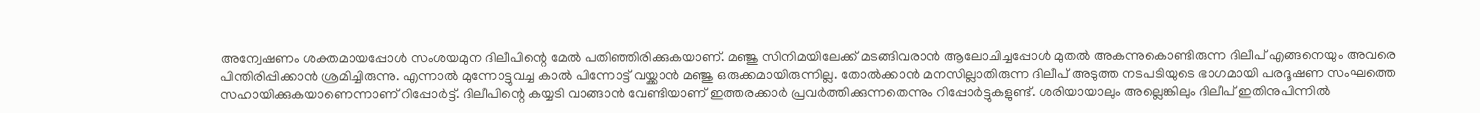അന്വേഷണം ശക്തമായപ്പോള്‍ സംശയമുന ദിലീപിന്റെ മേല്‍ പതിഞ്ഞിരിക്കുകയാണ്. മഞ്ജു സിനിമയിലേക്ക് മടങ്ങിവരാന്‍ ആലോചിച്ചപ്പോള്‍ മുതല്‍ അകന്നുകൊണ്ടിരുന്ന ദിലീപ് എങ്ങനെയും അവരെ പിന്തിരിപ്പിക്കാന്‍ ശ്രമിച്ചിരുന്നു. എന്നാല്‍ മുന്നോട്ടുവച്ച കാല്‍ പിന്നോട്ട് വയ്ക്കാന്‍ മഞ്ജു ഒരുക്കമായിരുന്നില്ല. തോല്‍ക്കാന്‍ മനസില്ലാതിരുന്ന ദിലീപ് അടുത്ത നടപടിയുടെ ഭാഗമായി പരദൂഷണ സംഘത്തെ സഹായിക്കുകയാണെന്നാണ് റിപ്പോര്‍ട്ട്. ദിലീപിന്റെ കയ്യടി വാങ്ങാന്‍ വേണ്ടിയാണ് ഇത്തരക്കാര്‍ പ്രവര്‍ത്തിക്കുന്നതെന്നും റിപ്പോര്‍ട്ടുകളുണ്ട്. ശരിയായാലും അല്ലെങ്കിലും ദിലീപ് ഇതിനുപിന്നില്‍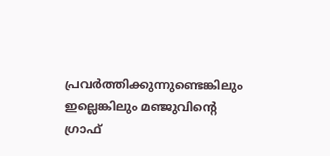പ്രവര്‍ത്തിക്കുന്നുണ്ടെങ്കിലും ഇല്ലെങ്കിലും മഞ്ജുവിന്റെ ഗ്രാഫ്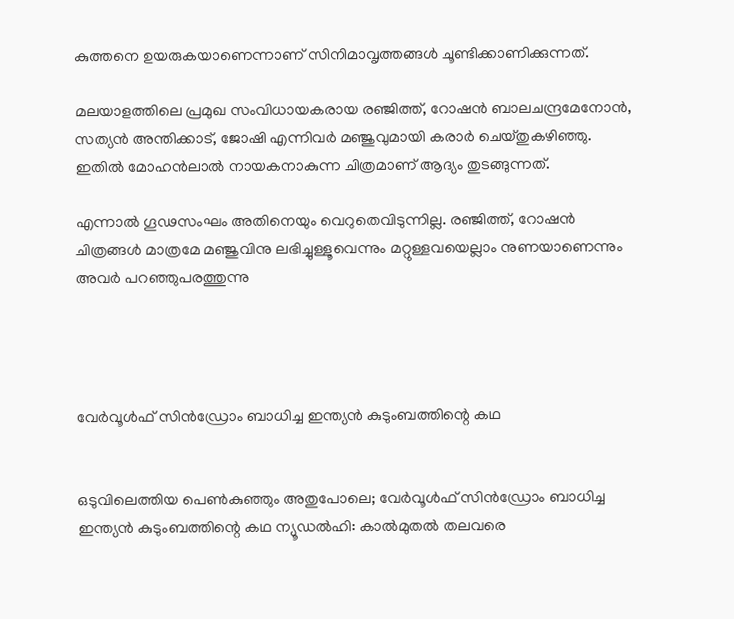കുത്തനെ ഉയരുകയാണെന്നാണ് സിനിമാവൃത്തങ്ങള്‍ ചൂണ്ടിക്കാണിക്കുന്നത്.

മലയാളത്തിലെ പ്രമുഖ സംവിധായകരായ രഞ്ജിത്ത്, റോഷന്‍ ബാലചന്ദ്രമേനോന്‍, സത്യന്‍ അന്തിക്കാട്, ജോഷി എന്നിവര്‍ മഞ്ജുവുമായി കരാര്‍ ചെയ്തുകഴിഞ്ഞു. ഇതില്‍ മോഹന്‍ലാല്‍ നായകനാകുന്ന ചിത്രമാണ് ആദ്യം തുടങ്ങുന്നത്.

എന്നാല്‍ ഗൂഢസംഘം അതിനെയും വെറുതെവിടുന്നില്ല. രഞ്ജിത്ത്, റോഷന്‍ ചിത്രങ്ങള്‍ മാത്രമേ മഞ്ജുവിനു ലഭിച്ചുള്ളൂവെന്നും മറ്റുള്ളവയെല്ലാം നുണയാണെന്നും അവര്‍ പറഞ്ഞുപരത്തുന്നു




വേര്‍വൂള്‍ഫ് സിന്‍ഡ്രോം ബാധിച്ച ഇന്ത്യന്‍ കുടുംബത്തിന്റെ കഥ


ഒടുവിലെത്തിയ പെണ്‍കുഞ്ഞും അതുപോലെ; വേര്‍വൂള്‍ഫ് സിന്‍ഡ്രോം ബാധിച്ച ഇന്ത്യന്‍ കുടുംബത്തിന്റെ കഥ ന്യൂഡല്‍ഹി: കാല്‍മുതല്‍ തലവരെ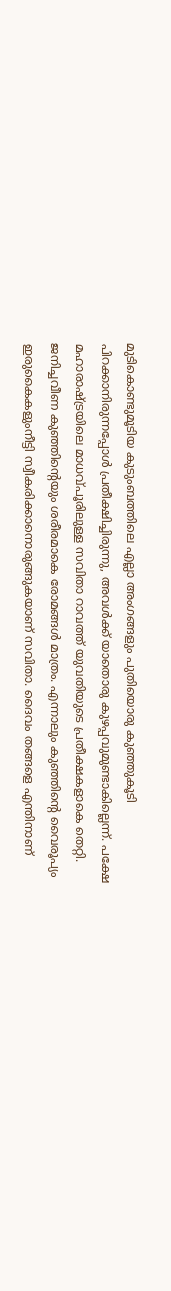മുടികൊണ്ടുമൂടിയ കുടുംബത്തിലെ എല്ലാ അംഗങ്ങളും പുതിയൊരു കുഞ്ഞുകൂടി പിറക്കാനിരുന്നപ്പോള്‍ പ്രതീക്ഷിച്ചിരുന്നു, അവള്‍ക്ക് യാതൊരു കുഴപ്പവുമുണ്ടാകില്ലെന്ന്. പക്ഷേ മഹാരാഷ്ട്രയിലെ മാധവ്പൂരിലുള്ള സവിതാ റാവത്ത് യുവതിയുടെ പ്രതീക്ഷകളാകെ തെറ്റി. ജനിച്ചവീണ കുഞ്ഞിന്റെയും ശരീരമാകെ രോമങ്ങള്‍ മാത്രം. എന്നാലും കുഞ്ഞിന്റെ വൈരൂപ്യം ഇരുകൈകളുംനീട്ടി സ്വീകരിക്കാനൊരുങ്ങുകയാണ് സവിതാ. ദൈവം തങ്ങളെ എന്തിനാണ്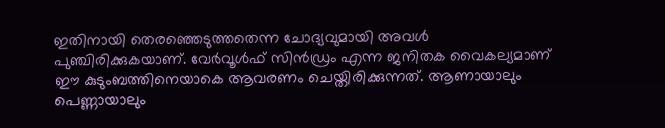ഇതിനായി തെരഞ്ഞെടുത്തതെന്ന ചോദ്യവുമായി അവള്‍ പുഞ്ചിരിക്കുകയാണ്. വേര്‍വൂള്‍ഫ് സിന്‍ഡ്രം എന്ന ജനിതക വൈകല്യമാണ് ഈ കുടുംബത്തിനെയാകെ ആവരണം ചെയ്തിരിക്കുന്നത്. ആണായാലും പെണ്ണായാലും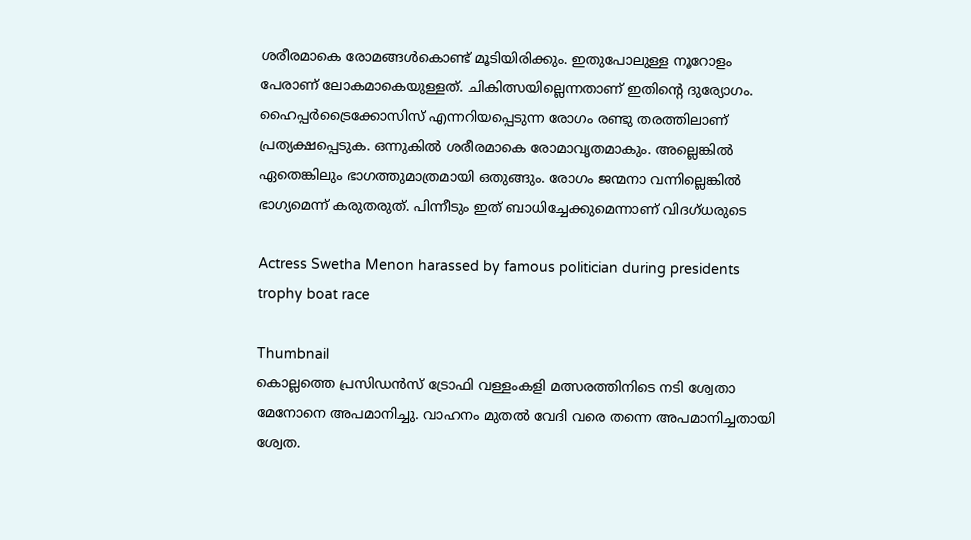ശരീരമാകെ രോമങ്ങള്‍കൊണ്ട് മൂടിയിരിക്കും. ഇതുപോലുള്ള നൂറോളം പേരാണ് ലോകമാകെയുള്ളത്. ചികിത്സയില്ലെന്നതാണ് ഇതിന്റെ ദുര്യോഗം. ഹൈപ്പര്‍ട്രൈക്കോസിസ് എന്നറിയപ്പെടുന്ന രോഗം രണ്ടു തരത്തിലാണ് പ്രത്യക്ഷപ്പെടുക. ഒന്നുകില്‍ ശരീരമാകെ രോമാവൃതമാകും. അല്ലെങ്കില്‍ ഏതെങ്കിലും ഭാഗത്തുമാത്രമായി ഒതുങ്ങും. രോഗം ജന്മനാ വന്നില്ലെങ്കില്‍ ഭാഗ്യമെന്ന് കരുതരുത്. പിന്നീടും ഇത് ബാധിച്ചേക്കുമെന്നാണ് വിദഗ്ധരുടെ

Actress Swetha Menon harassed by famous politician during presidents trophy boat race

Thumbnail
കൊല്ലത്തെ പ്രസിഡന്‍സ് ട്രോഫി വള്ളംകളി മത്സരത്തിനിടെ നടി ശ്വേതാ മേനോനെ അപമാനിച്ചു. വാഹനം മുതല്‍ വേദി വരെ തന്നെ അപമാനിച്ചതായി ശ്വേത.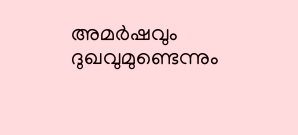അമര്‍ഷവും ദുഖവുമുണ്ടെന്നും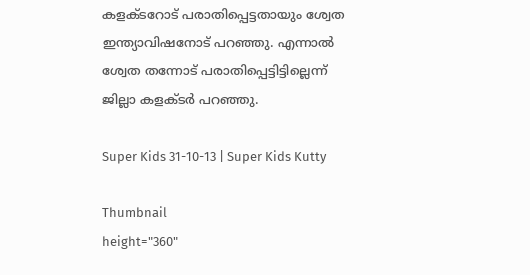കളക്ടറോട് പരാതിപ്പെട്ടതായും ശ്വേത ഇന്ത്യാവിഷനോട് പറഞ്ഞു. എന്നാല്‍ ശ്വേത തന്നോട് പരാതിപ്പെട്ടിട്ടില്ലെന്ന് ജില്ലാ കളക്ടര്‍ പറഞ്ഞു.

Super Kids 31-10-13 | Super Kids Kutty

Thumbnail
height="360"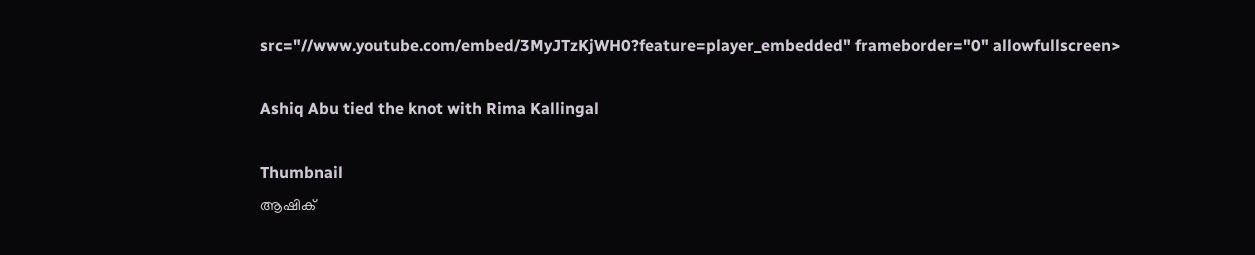src="//www.youtube.com/embed/3MyJTzKjWH0?feature=player_embedded" frameborder="0" allowfullscreen>

Ashiq Abu tied the knot with Rima Kallingal

Thumbnail
ആഷിക്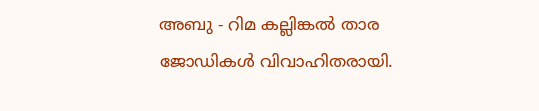അബു - റിമ കല്ലിങ്കല്‍ താര ജോഡികള്‍ വിവാഹിതരായി.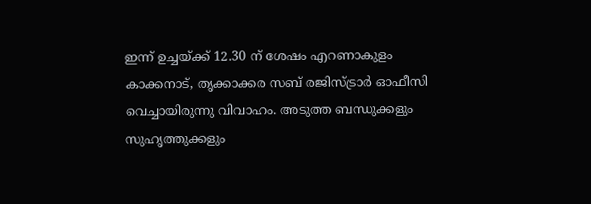ഇന്ന് ഉച്ചയ്ക്ക് 12.30 ന് ശേഷം എറണാകുളം കാക്കനാട്, തൃക്കാക്കര സബ് രജിസ്ട്രാര്‍ ഓഫീസി വെച്ചായിരുന്നു വിവാഹം. അടുത്ത ബന്ധുക്കളും സുഹൃത്തുക്കളും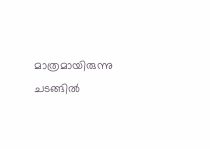മാത്രമായിരുന്നു ചടങ്ങില്‍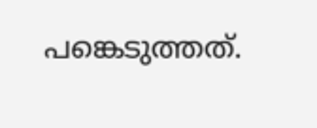പങ്കെടുത്തത്.